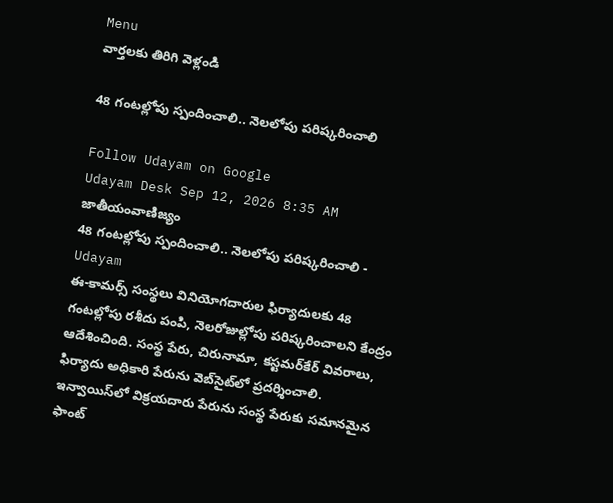Menu
వార్తలకు తిరిగి వెళ్లండి

48 గంటల్లోపు స్పందించాలి.. నెలలోపు పరిష్కరించాలి

Follow Udayam on Google
Udayam Desk Sep 12, 2026 8:35 AM జాతీయంవాణిజ్యం
48 గంటల్లోపు స్పందించాలి.. నెలలోపు పరిష్కరించాలి - Udayam
ఈ-కామర్స్‌ సంస్థలు వినియోగదారుల ఫిర్యాదులకు 48 గంటల్లోపు రశీదు పంపి, నెలరోజుల్లోపు పరిష్కరించాలని కేంద్రం ఆదేశించింది. సంస్థ పేరు, చిరునామా, కస్టమర్‌కేర్‌ వివరాలు, ఫిర్యాదు అధికారి పేరును వెబ్‌సైట్‌లో ప్రదర్శించాలి. ఇన్వాయిస్‌లో విక్రయదారు పేరును సంస్థ పేరుకు సమానమైన ఫాంట్‌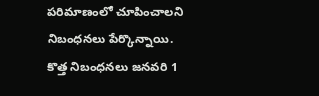పరిమాణంలో చూపించాలని నిబంధనలు పేర్కొన్నాయి. కొత్త నిబంధనలు జనవరి 1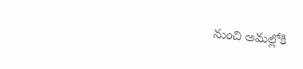నుంచి అమల్లోకి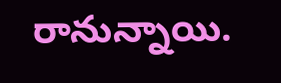రానున్నాయి.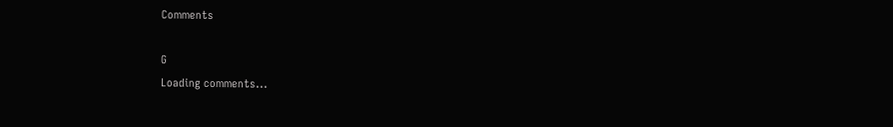Comments

G
Loading comments...